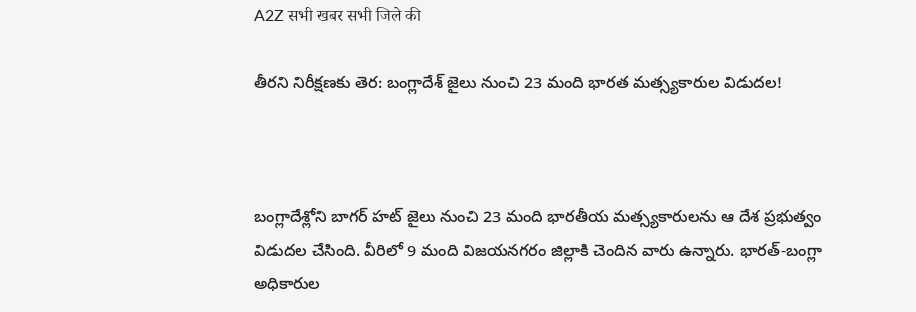A2Z सभी खबर सभी जिले की

తీరని నిరీక్షణకు తెర: బంగ్లాదేశ్ జైలు నుంచి 23 మంది భారత మత్స్యకారుల విడుదల!



బంగ్లాదేశ్లోని బాగర్ హట్ జైలు నుంచి 23 మంది భారతీయ మత్స్యకారులను ఆ దేశ ప్రభుత్వం విడుదల చేసింది. వీరిలో 9 మంది విజయనగరం జిల్లాకి చెందిన వారు ఉన్నారు. భారత్-బంగ్లా అధికారుల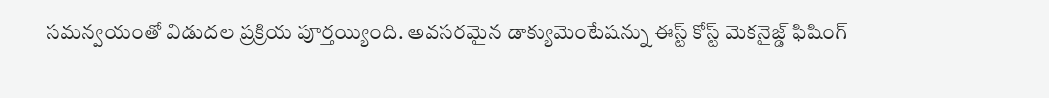సమన్వయంతో విడుదల ప్రక్రియ పూర్తయ్యింది. అవసరమైన డాక్యుమెంటేషన్ను ఈస్ట్ కోస్ట్ మెకనైజ్డ్ ఫిషింగ్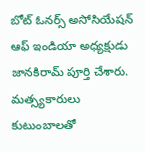బోట్ ఓనర్స్ అసోసియేషన్ ఆఫ్ ఇండియా అధ్యక్షుడు జానకిరామ్ పూర్తి చేశారు. మత్స్యకారులు కుటుంబాలతో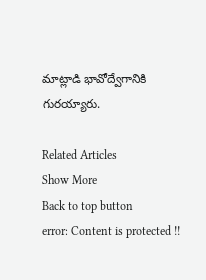మాట్లాడి భావోద్వేగానికి గురయ్యారు.

Related Articles
Show More
Back to top button
error: Content is protected !!